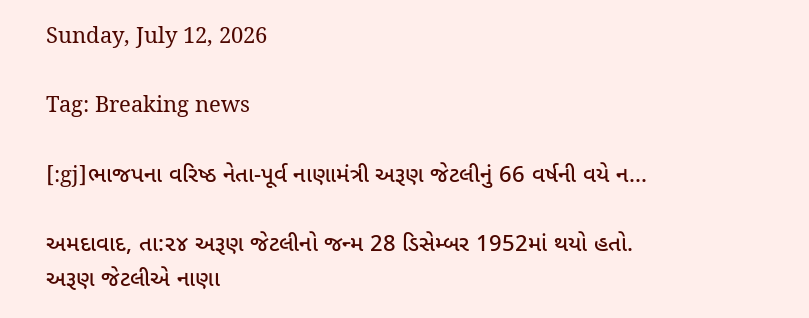Sunday, July 12, 2026

Tag: Breaking news

[:gj]ભાજપના વરિષ્ઠ નેતા-પૂર્વ નાણામંત્રી અરૂણ જેટલીનું 66 વર્ષની વયે ન...

અમદાવાદ, તા:૨૪ અરૂણ જેટલીનો જન્મ 28 ડિસેમ્બર 1952માં થયો હતો. અરૂણ જેટલીએ નાણા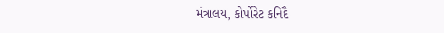મંત્રાલય, કોર્પોરેટ કનિદૈ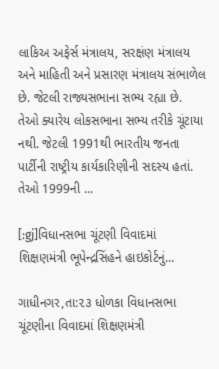લાકિઅ અફેર્સ મંત્રાલય, સરક્ષંણ મંત્રાલય અને માહિતી અને પ્રસારણ મંત્રાલય સંભાળેલ છે. જેટલી રાજ્યસભાના સભ્ય રહ્યા છે. તેઓ ક્યારેય લોકસભાના સભ્ય તરીકે ચૂંટાયા નથી. જેટલી 1991થી ભારતીય જનતા પાર્ટીની રાષ્ટ્રીય કાર્યકારિણીની સદસ્ય હતાં. તેઓ 1999ની ...

[:gj]વિધાનસભા ચૂંટણી વિવાદમાં શિક્ષણમંત્રી ભૂપેન્દ્રસિંહને હાઇકોર્ટનું...

ગાધીનગર,તા:૨૩ ધોળકા વિધાનસભા ચૂંટણીના વિવાદમાં શિક્ષણમંત્રી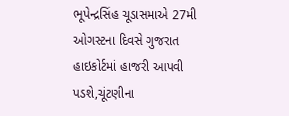ભૂપેન્દ્રસિંહ ચૂડાસમાએ 27મી ઓગસ્ટના દિવસે ગુજરાત હાઇકોર્ટમાં હાજરી આપવી પડશે,ચૂંટણીના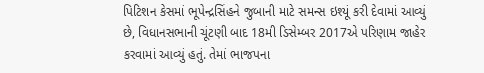પિટિશન કેસમાં ભૂપેન્દ્રસિંહને જુબાની માટે સમન્સ ઇશ્યૂં કરી દેવામાં આવ્યું છે, વિધાનસભાની ચૂંટણી બાદ 18મી ડિસેમ્બર 2017એ પરિણામ જાહેર કરવામાં આવ્યું હતું. તેમાં ભાજપના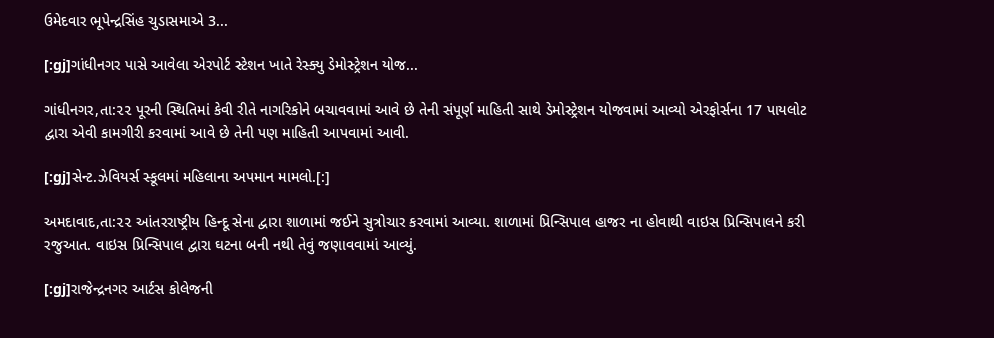ઉમેદવાર ભૂપેન્દ્રસિંહ ચુડાસમાએ 3...

[:gj]ગાંધીનગર પાસે આવેલા એરપોર્ટ સ્ટેશન ખાતે રેસ્ક્યુ ડેમોસ્ટ્રેશન યોજ...

ગાંધીનગર,તા:૨૨ પૂરની સ્થિતિમાં કેવી રીતે નાગરિકોને બચાવવામાં આવે છે તેની સંપૂર્ણ માહિતી સાથે ડેમોસ્ટ્રેશન યોજવામાં આવ્યો એરફોર્સના 17 પાયલોટ દ્વારા એવી કામગીરી કરવામાં આવે છે તેની પણ માહિતી આપવામાં આવી.

[:gj]સેન્ટ.ઝેવિયર્સ સ્કૂલમાં મહિલાના અપમાન મામલો.[:]

અમદાવાદ,તા:૨૨ આંતરરાષ્ટ્રીય હિન્દૂ સેના દ્વારા શાળામાં જઈને સુત્રોચાર કરવામાં આવ્યા. શાળામાં પ્રિન્સિપાલ હાજર ના હોવાથી વાઇસ પ્રિન્સિપાલને કરી રજુઆત. વાઇસ પ્રિન્સિપાલ દ્વારા ઘટના બની નથી તેવું જણાવવામાં આવ્યું.

[:gj]રાજેન્દ્રનગર આર્ટસ કોલેજની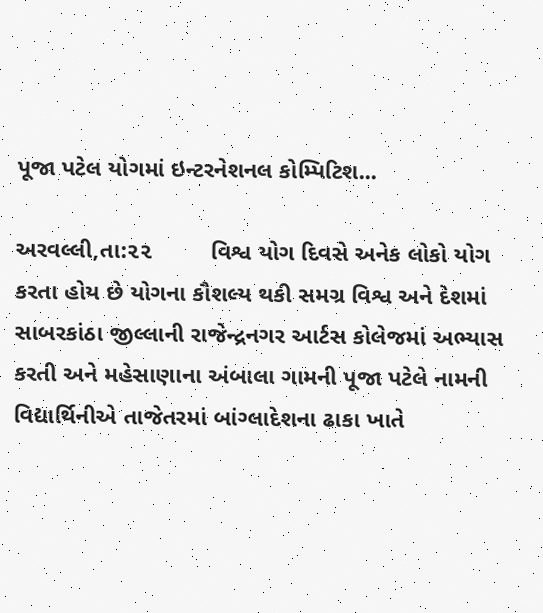પૂજા પટેલ યોગમાં ઇન્ટરનેશનલ કોમ્પિટિશ...

અરવલ્લી,તા:૨૨         વિશ્વ યોગ દિવસે અનેક લોકો યોગ કરતા હોય છે યોગના કૌશલ્ય થકી સમગ્ર વિશ્વ અને દેશમાં સાબરકાંઠા જીલ્લાની રાજેન્દ્રનગર આર્ટસ કોલેજમાં અભ્યાસ કરતી અને મહેસાણાના અંબાલા ગામની પૂજા પટેલે નામની વિદ્યાર્થિનીએ તાજેતરમાં બાંગ્લાદેશના ઢાકા ખાતે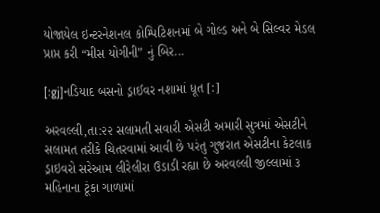યોજાયેલ ઇન્ટરનેશનલ કોમ્પિટિશનમાં બે ગોલ્ડ અને બે સિલ્વર મેડલ પ્રાપ્ત કરી “મીસ યોગીની” નું બિર...

[:gj]નડિયાદ બસનો ડ્રાઈવર નશામાં ધૂત [:]

અરવલ્લી,તા:૨૨ સલામતી સવારી એસટી અમારી સુત્રમાં એસટીને સલામત તરીકે ચિતરવામાં આવી છે પરંતુ ગુજરાત એસટીના કેટલાક ડ્રાઇવરો સરેઆમ લીરેલીરા ઉડાડી રહ્યા છે અરવલ્લી જીલ્લામાં ૩ મહિનાના ટૂંકા ગાળામાં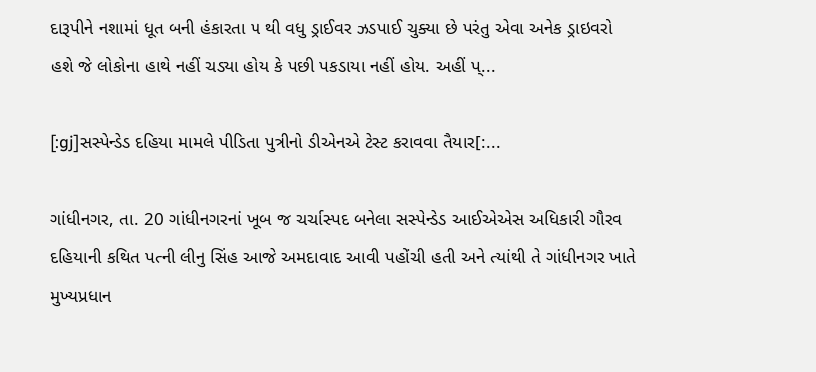દારૂપીને નશામાં ધૂત બની હંકારતા ૫ થી વધુ ડ્રાઈવર ઝડપાઈ ચુક્યા છે પરંતુ એવા અનેક ડ્રાઇવરો હશે જે લોકોના હાથે નહીં ચડ્યા હોય કે પછી પકડાયા નહીં હોય. અહીં પ્...

[:gj]સસ્પેન્ડેડ દહિયા મામલે પીડિતા પુત્રીનો ડીએનએ ટેસ્ટ કરાવવા તૈયાર[:...

ગાંધીનગર, તા. 20 ગાંધીનગરનાં ખૂબ જ ચર્ચાસ્પદ બનેલા સસ્પેન્ડેડ આઈએએસ અધિકારી ગૌરવ દહિયાની કથિત પત્ની લીનુ સિંહ આજે અમદાવાદ આવી પહોંચી હતી અને ત્યાંથી તે ગાંધીનગર ખાતે મુખ્યપ્રધાન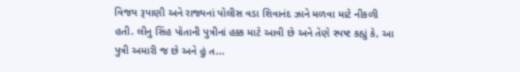વિજય રૂપાણી અને રાજ્યનાં પોલીસ વડા શિવાનંદ ઝાને મળવા માટે નીકળી હતી. લીનુ સિંહ પોતાની પુત્રીનાં હક્ક માટે આવી છે અને તેણે સ્પષ્ટ કહ્યું કે, આ પુત્રી અમારી જ છે અને હું ત...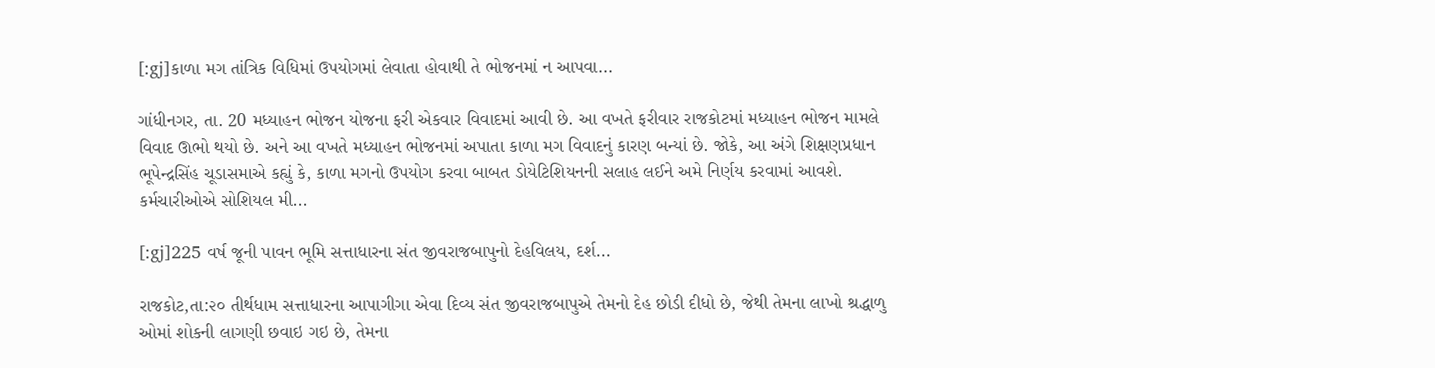[:gj]કાળા મગ તાંત્રિક વિધિમાં ઉપયોગમાં લેવાતા હોવાથી તે ભોજનમાં ન આપવા...

ગાંધીનગર, તા. 20 મધ્યાહન ભોજન યોજના ફરી એકવાર વિવાદમાં આવી છે. આ વખતે ફરીવાર રાજકોટમાં મધ્યાહન ભોજન મામલે વિવાદ ઊભો થયો છે. અને આ વખતે મધ્યાહન ભોજનમાં અપાતા કાળા મગ વિવાદનું કારણ બન્યાં છે. જોકે, આ અંગે શિક્ષણપ્રધાન ભૂપેન્દ્રસિંહ ચૂડાસમાએ કહ્યું કે, કાળા મગનો ઉપયોગ કરવા બાબત ડોયેટિશિયનની સલાહ લઈને અમે નિર્ણય કરવામાં આવશે. કર્મચારીઓએ સોશિયલ મી...

[:gj]225 વર્ષ જૂની પાવન ભૂમિ સત્તાધારના સંત જીવરાજબાપુનો દેહવિલય, દર્શ...

રાજકોટ,તા:૨૦ તીર્થધામ સત્તાધારના આપાગીગા એવા દિવ્ય સંત જીવરાજબાપુએ તેમનો દેહ છોડી દીધો છે, જેથી તેમના લાખો શ્રદ્ધાળુ ઓમાં શોકની લાગણી છવાઇ ગઇ છે, તેમના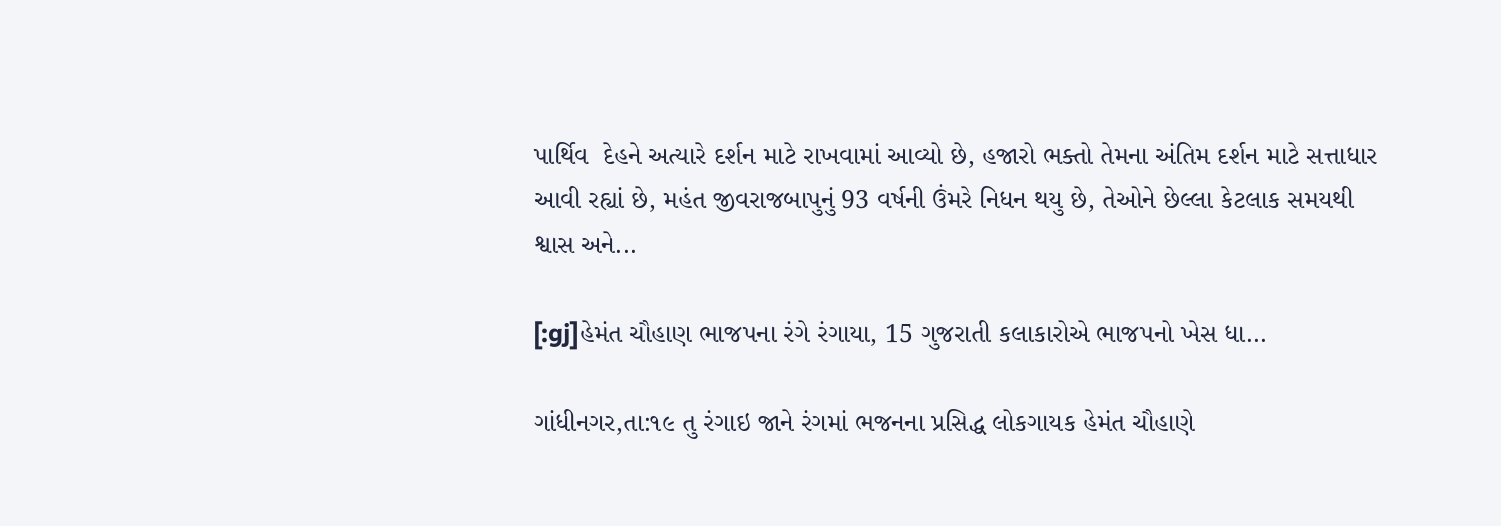પાર્થિવ  દેહને અત્યારે દર્શન માટે રાખવામાં આવ્યો છે, હજારો ભક્તો તેમના અંતિમ દર્શન માટે સત્તાધાર આવી રહ્યાં છે, મહંત જીવરાજબાપુનું 93 વર્ષની ઉંમરે નિધન થયુ છે, તેઓને છેલ્લા કેટલાક સમયથી શ્વાસ અને...

[:gj]હેમંત ચૌહાણ ભાજપના રંગે રંગાયા, 15 ગુજરાતી કલાકારોએ ભાજપનો ખેસ ધા...

ગાંધીનગર,તા:૧૯ તુ રંગાઇ જાને રંગમાં ભજનના પ્રસિદ્ધ લોકગાયક હેમંત ચૌહાણે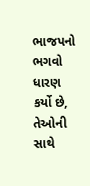ભાજપનો ભગવો ધારણ કર્યો છે, તેઓની સાથે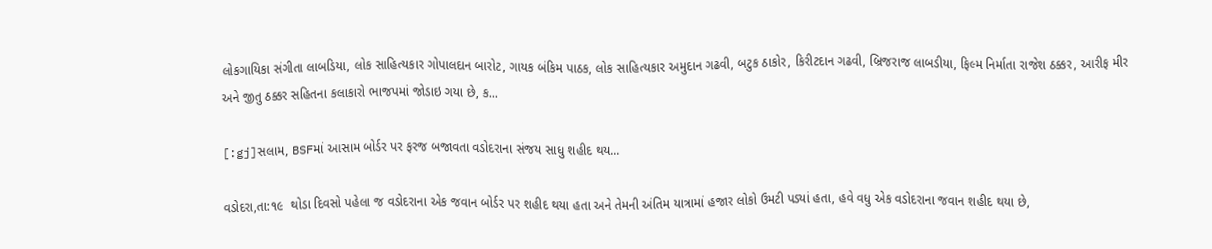લોકગાયિકા સંગીતા લાબડિયા, લોક સાહિત્યકાર ગોપાલદાન બારોટ, ગાયક બંકિમ પાઠક, લોક સાહિત્યકાર અમુદાન ગઢવી, બટુક ઠાકોર, કિરીટદાન ગઢવી, બ્રિજરાજ લાબડીયા, ફિલ્મ નિર્માતા રાજેશ ઠક્કર, આરીફ મીર અને જીતુ ઠક્કર સહિતના કલાકારો ભાજપમાં જોડાઇ ગયા છે, ક...

[:gj]સલામ, BSFમાં આસામ બોર્ડર પર ફરજ બજાવતા વડોદરાના સંજય સાધુ શહીદ થય...

વડોદરા,તા:૧૯  થોડા દિવસો પહેલા જ વડોદરાના એક જવાન બોર્ડર પર શહીદ થયા હતા અને તેમની અંતિમ યાત્રામાં હજાર લોકો ઉમટી પડ્યાં હતા, હવે વધુ એક વડોદરાના જવાન શહીદ થયા છે,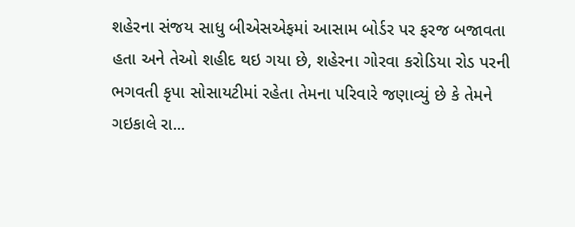શહેરના સંજય સાધુ બીએસએફમાં આસામ બોર્ડર પર ફરજ બજાવતા હતા અને તેઓ શહીદ થઇ ગયા છે, શહેરના ગોરવા કરોડિયા રોડ પરની ભગવતી કૃપા સોસાયટીમાં રહેતા તેમના પરિવારે જણાવ્યું છે કે તેમને ગઇકાલે રા...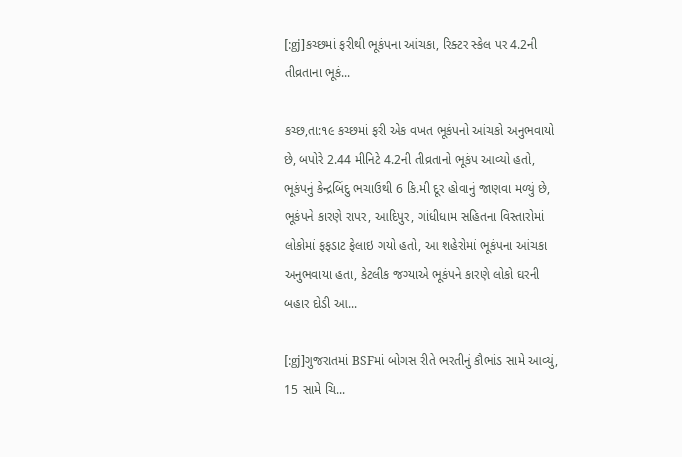[:gj]કચ્છમાં ફરીથી ભૂકંપના આંચકા, રિક્ટર સ્કેલ પર 4.2ની તીવ્રતાના ભૂકં...

કચ્છ,તા:૧૯ કચ્છમાં ફરી એક વખત ભૂકંપનો આંચકો અનુભવાયો છે, બપોરે 2.44 મીનિટે 4.2ની તીવ્રતાનો ભૂકંપ આવ્યો હતો, ભૂકંપનું કેન્દ્રબિંદુ ભચાઉથી 6 કિ.મી દૂર હોવાનું જાણવા મળ્યું છે, ભૂકંપને કારણે રાપર, આદિપુર, ગાંધીધામ સહિતના વિસ્તારોમાં લોકોમાં ફફડાટ ફેલાઇ ગયો હતો, આ શહેરોમાં ભૂકંપના આંચકા અનુભવાયા હતા, કેટલીક જગ્યાએ ભૂકંપને કારણે લોકો ઘરની બહાર દોડી આ...

[:gj]ગુજરાતમાં BSFમાં બોગસ રીતે ભરતીનું કૌભાંડ સામે આવ્યું, 15 સામે ચિ...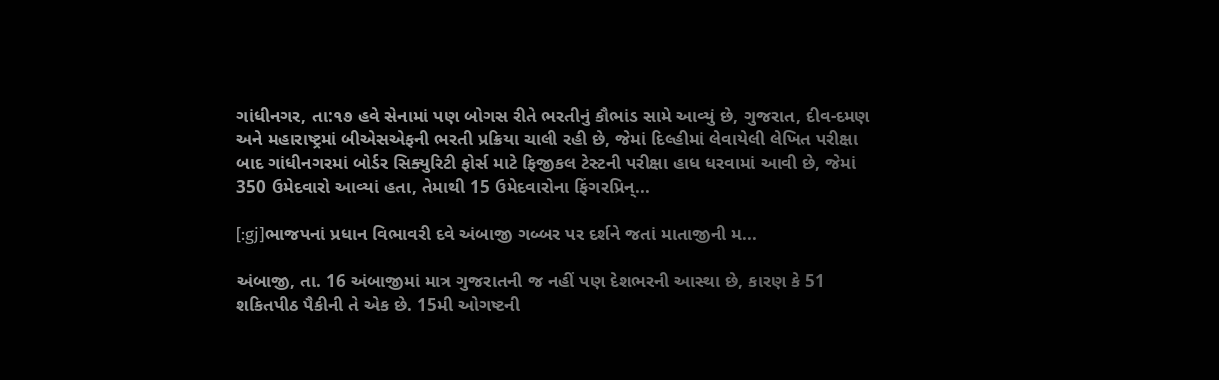ગાંધીનગર, તા:૧૭ હવે સેનામાં પણ બોગસ રીતે ભરતીનું કૌભાંડ સામે આવ્યું છે, ગુજરાત, દીવ-દમણ અને મહારાષ્ટ્રમાં બીએસએફની ભરતી પ્રક્રિયા ચાલી રહી છે, જેમાં દિલ્હીમાં લેવાયેલી લેખિત પરીક્ષા બાદ ગાંધીનગરમાં બોર્ડર સિક્યુરિટી ફોર્સ માટે ફિજીકલ ટેસ્ટની પરીક્ષા હાધ ધરવામાં આવી છે, જેમાં 350 ઉમેદવારો આવ્યાં હતા, તેમાથી 15 ઉમેદવારોના ફિંગરપ્રિન્...

[:gj]ભાજપનાં પ્રધાન વિભાવરી દવે અંબાજી ગબ્બર પર દર્શને જતાં માતાજીની મ...

અંબાજી, તા. 16 અંબાજીમાં માત્ર ગુજરાતની જ નહીં પણ દેશભરની આસ્થા છે, કારણ કે 51 શકિતપીઠ પૈકીની તે એક છે. 15મી ઓગષ્ટની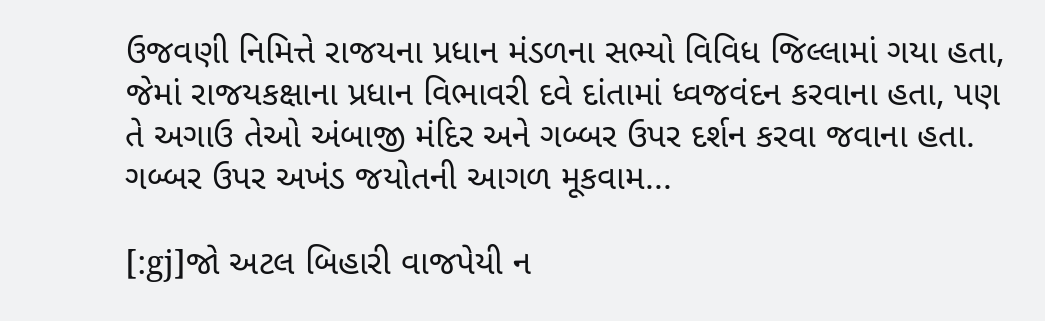ઉજવણી નિમિત્તે રાજયના પ્રધાન મંડળના સભ્યો વિવિધ જિલ્લામાં ગયા હતા, જેમાં રાજયકક્ષાના પ્રધાન વિભાવરી દવે દાંતામાં ધ્વજવંદન કરવાના હતા, પણ તે અગાઉ તેઓ અંબાજી મંદિર અને ગબ્બર ઉપર દર્શન કરવા જવાના હતા. ગબ્બર ઉપર અખંડ જયોતની આગળ મૂકવામ...

[:gj]જો અટલ બિહારી વાજપેયી ન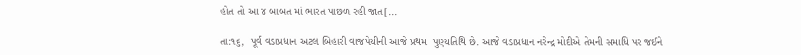હોત તો આ ૪ બાબત માં ભારત પાછળ રહી જાત[...

તા:૧૬,  પૂર્વ વડાપ્રધાન અટલ બિહારી વાજપેયીની આજે પ્રથમ  પુણ્યતિથિ છે. આજે વડાપ્રધાન નરેન્દ્ર મોદીએ તેમની સમાધિ પર જઈને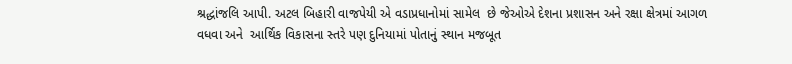શ્રદ્ધાંજલિ આપી. અટલ બિહારી વાજપેયી એ વડાપ્રધાનોમાં સામેલ  છે જેઓએ દેશના પ્રશાસન અને રક્ષા ક્ષેત્રમાં આગળ વધવા અને  આર્થિક વિકાસના સ્તરે પણ દુનિયામાં પોતાનું સ્થાન મજબૂત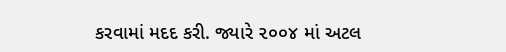કરવામાં મદદ કરી. જ્યારે ૨૦૦૪ માં અટલ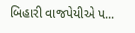બિહારી વાજપેયીએ પ...